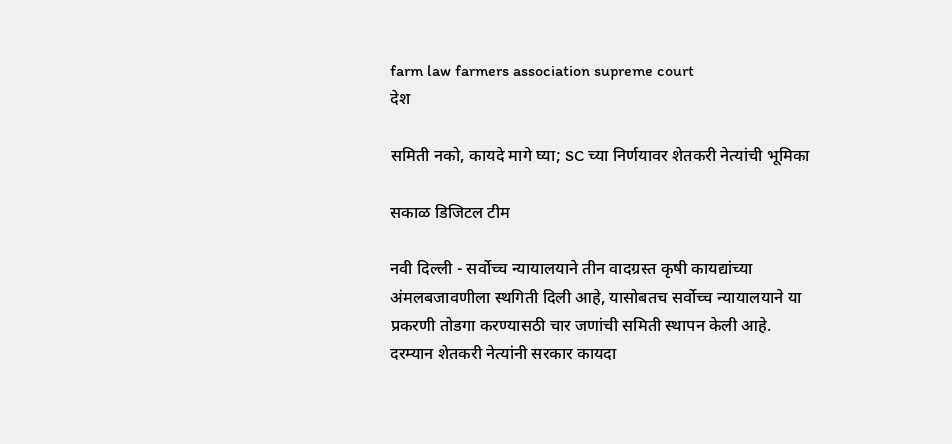farm law farmers association supreme court
देश

समिती नको, कायदे मागे घ्या; SC च्या निर्णयावर शेतकरी नेत्यांची भूमिका

सकाळ डिजिटल टीम

नवी दिल्ली - सर्वोच्च न्यायालयाने तीन वादग्रस्त कृषी कायद्यांच्या अंमलबजावणीला स्थगिती दिली आहे, यासोबतच सर्वोच्च न्यायालयाने या प्रकरणी तोडगा करण्यासठी चार जणांची समिती स्थापन केली आहे. दरम्यान शेतकरी नेत्यांनी सरकार कायदा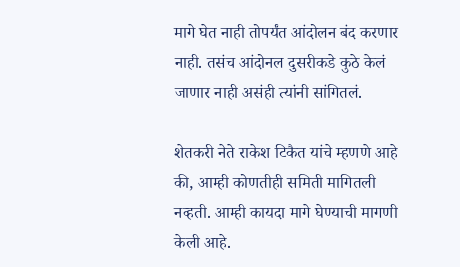मागे घेत नाही तोपर्यंत आंदोलन बंद करणार नाही. तसंच आंदोनल दुसरीकडे कुठे केलं जाणार नाही असंही त्यांनी सांगितलं.

शेतकरी नेते राकेश टिकैत यांचे म्हणणे आहे की, आम्ही कोणतीही समिती मागितली नव्हती. आम्ही कायदा मागे घेण्याची मागणी केली आहे.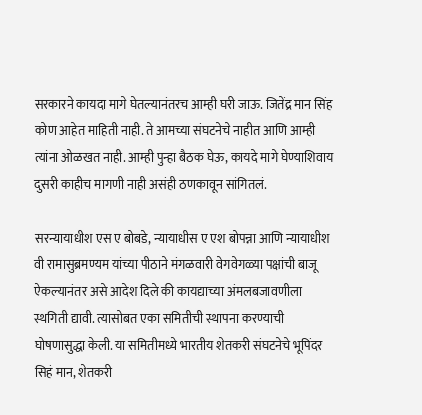सरकारने कायदा मागे घेतल्यानंतरच आम्ही घरी जाऊ. जितेंद्र मान सिंह कोण आहेत माहिती नाही. ते आमच्या संघटनेचे नाहीत आणि आम्ही त्यांना ओळखत नाही. आम्ही पुन्हा बैठक घेऊ, कायदे मागे घेण्याशिवाय दुसरी काहीच मागणी नाही असंही ठणकावून सांगितलं.

सरन्यायाधीश एस ए बोबडे, न्यायाधीस ए एश बोपन्ना आणि न्यायाधीश वी रामासुब्रमण्यम यांच्या पीठाने मंगळवारी वेगवेगळ्या पक्षांची बाजू ऐकल्यानंतर असे आदेश दिले की कायद्याच्या अंमलबजावणीला स्थगिती द्यावी. त्यासोबत एका समितीची स्थापना करण्याची घोषणासुद्धा केली. या समितीमध्ये भारतीय शेतकरी संघटनेचे भूपिंदर सिहं मान, शेतकरी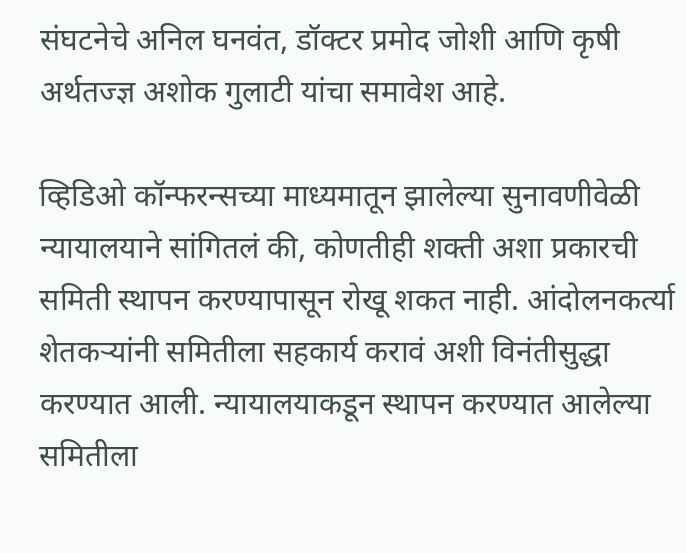संघटनेचे अनिल घनवंत, डॉक्टर प्रमोद जोशी आणि कृषी अर्थतज्ज्ञ अशोक गुलाटी यांचा समावेश आहे.

व्हिडिओ कॉन्फरन्सच्या माध्यमातून झालेल्या सुनावणीवेळी न्यायालयाने सांगितलं की, कोणतीही शक्ती अशा प्रकारची समिती स्थापन करण्यापासून रोखू शकत नाही. आंदोलनकर्त्या शेतकऱ्यांनी समितीला सहकार्य करावं अशी विनंतीसुद्धा करण्यात आली. न्यायालयाकडून स्थापन करण्यात आलेल्या समितीला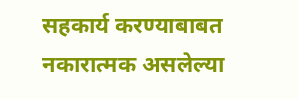सहकार्य करण्याबाबत नकारात्मक असलेल्या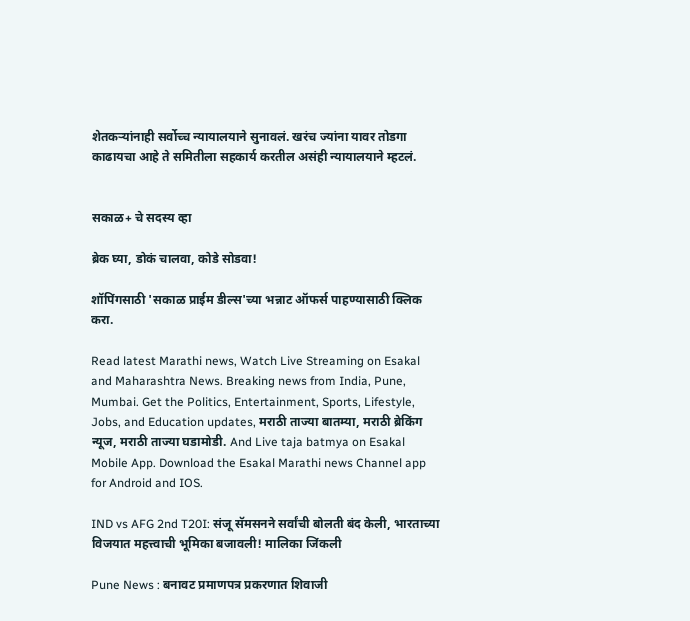शेतकऱ्यांनाही सर्वोच्च न्यायालयाने सुनावलं. खरंच ज्यांना यावर तोडगा काढायचा आहे ते समितीला सहकार्य करतील असंही न्यायालयाने म्हटलं.


सकाळ+ चे सदस्य व्हा

ब्रेक घ्या, डोकं चालवा, कोडे सोडवा!

शॉपिंगसाठी 'सकाळ प्राईम डील्स'च्या भन्नाट ऑफर्स पाहण्यासाठी क्लिक करा.

Read latest Marathi news, Watch Live Streaming on Esakal and Maharashtra News. Breaking news from India, Pune, Mumbai. Get the Politics, Entertainment, Sports, Lifestyle, Jobs, and Education updates, मराठी ताज्या बातम्या, मराठी ब्रेकिंग न्यूज, मराठी ताज्या घडामोडी. And Live taja batmya on Esakal Mobile App. Download the Esakal Marathi news Channel app for Android and IOS.

IND vs AFG 2nd T20I: संजू सॅमसनने सर्वांची बोलती बंद केली, भारताच्या विजयात महत्त्वाची भूमिका बजावली! मालिका जिंकली

Pune News : बनावट प्रमाणपत्र प्रकरणात शिवाजी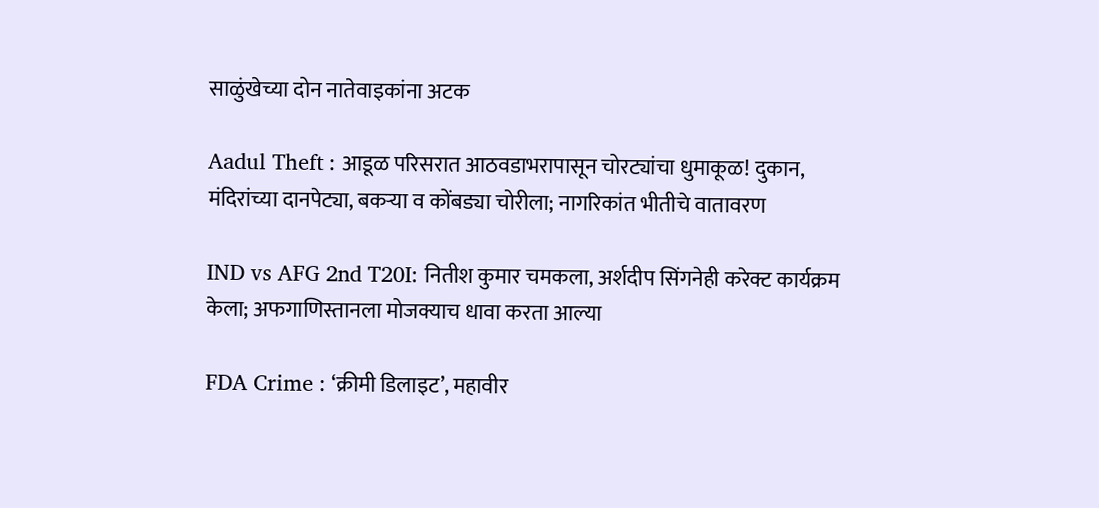साळुंखेच्या दोन नातेवाइकांना अटक

Aadul Theft : आडूळ परिसरात आठवडाभरापासून चोरट्यांचा धुमाकूळ! दुकान, मंदिरांच्या दानपेट्या, बकऱ्या व कोंबड्या चोरीला; नागरिकांत भीतीचे वातावरण

IND vs AFG 2nd T20I: नितीश कुमार चमकला, अर्शदीप सिंगनेही करेक्ट कार्यक्रम केला; अफगाणिस्तानला मोजक्याच धावा करता आल्या

FDA Crime : ‘क्रीमी डिलाइट’, महावीर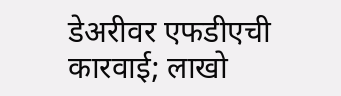डेअरीवर एफडीएची कारवाई; लाखो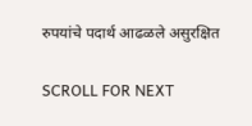रुपयांचे पदार्थ आढळले असुरक्षित

SCROLL FOR NEXT